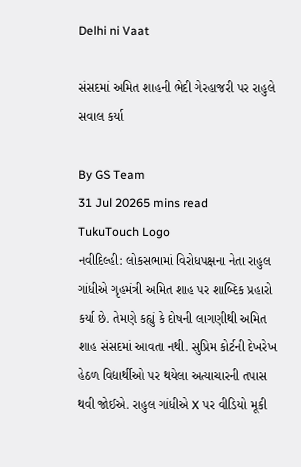Delhi ni Vaat

સંસદમાં અમિત શાહની ભેદી ગેરહાજરી પર રાહુલે સવાલ કર્યા

By GS Team
31 Jul 20265 mins read
TukuTouch Logo
નવીદિલ્હી: લોકસભામાં વિરોધપક્ષના નેતા રાહુલ ગાંધીએ ગૃહમંત્રી અમિત શાહ પર શાબ્દિક પ્રહારો કર્યા છે. તેમણે કહ્યું કે દોષની લાગણીથી અમિત શાહ સંસદમાં આવતા નથી. સુપ્રિમ કોર્ટની દેખરેખ હેઠળ વિદ્યાર્થીઓ પર થયેલા અત્યાચારની તપાસ થવી જોઈએ. રાહુલ ગાંધીએ X પર વીડિયો મૂકી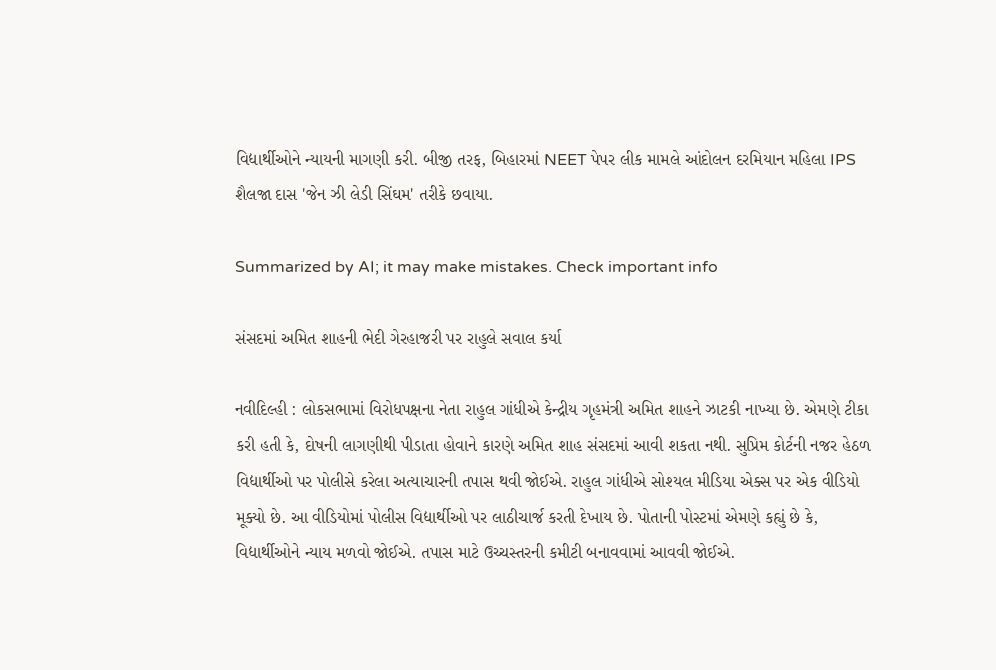વિદ્યાર્થીઓને ન્યાયની માગણી કરી. બીજી તરફ, બિહારમાં NEET પેપર લીક મામલે આંદોલન દરમિયાન મહિલા IPS શૈલજા દાસ 'જેન ઝી લેડી સિંઘમ' તરીકે છવાયા.

Summarized by AI; it may make mistakes. Check important info

સંસદમાં અમિત શાહની ભેદી ગેરહાજરી પર રાહુલે સવાલ કર્યા

નવીદિલ્હી : લોકસભામાં વિરોધપક્ષના નેતા રાહુલ ગાંધીએ કેન્દ્રીય ગૃહમંત્રી અમિત શાહને ઝાટકી નાખ્યા છે. એમણે ટીકા કરી હતી કે, દોષની લાગણીથી પીડાતા હોવાને કારણે અમિત શાહ સંસદમાં આવી શકતા નથી. સુપ્રિમ કોર્ટની નજર હેઠળ વિદ્યાર્થીઓ પર પોલીસે કરેલા અત્યાચારની તપાસ થવી જોઈએ. રાહુલ ગાંધીએ સોશ્યલ મીડિયા એક્સ પર એક વીડિયો મૂક્યો છે. આ વીડિયોમાં પોલીસ વિદ્યાર્થીઓ પર લાઠીચાર્જ કરતી દેખાય છે. પોતાની પોસ્ટમાં એમણે કહ્યું છે કે, વિદ્યાર્થીઓને ન્યાય મળવો જોઈએ. તપાસ માટે ઉચ્ચસ્તરની કમીટી બનાવવામાં આવવી જોઈએ.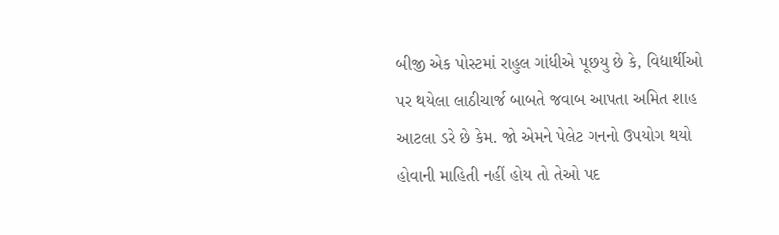બીજી એક પોસ્ટમાં રાહુલ ગાંધીએ પૂછયુ છે કે, વિદ્યાર્થીઓ પર થયેલા લાઠીચાર્જ બાબતે જવાબ આપતા અમિત શાહ આટલા ડરે છે કેમ. જો એમને પેલેટ ગનનો ઉપયોગ થયો હોવાની માહિતી નહીં હોય તો તેઓ પદ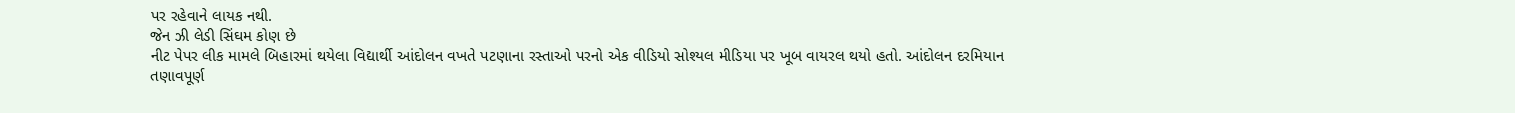પર રહેવાને લાયક નથી.
જેન ઝી લેડી સિંઘમ કોણ છે
નીટ પેપર લીક મામલે બિહારમાં થયેલા વિદ્યાર્થી આંદોલન વખતે પટણાના રસ્તાઓ પરનો એક વીડિયો સોશ્યલ મીડિયા પર ખૂબ વાયરલ થયો હતો. આંદોલન દરમિયાન તણાવપૂર્ણ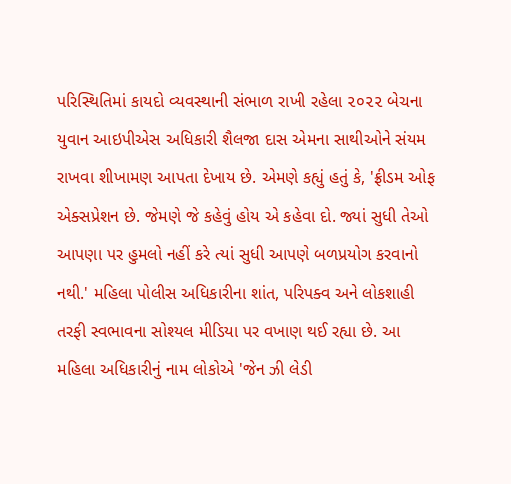પરિસ્થિતિમાં કાયદો વ્યવસ્થાની સંભાળ રાખી રહેલા ૨૦૨૨ બેચના યુવાન આઇપીએસ અધિકારી શૈલજા દાસ એમના સાથીઓને સંયમ રાખવા શીખામણ આપતા દેખાય છે. એમણે કહ્યું હતું કે, 'ફ્રીડમ ઓફ એક્સપ્રેશન છે. જેમણે જે કહેવું હોય એ કહેવા દો. જ્યાં સુધી તેઓ આપણા પર હુમલો નહીં કરે ત્યાં સુધી આપણે બળપ્રયોગ કરવાનો નથી.' મહિલા પોલીસ અધિકારીના શાંત, પરિપક્વ અને લોકશાહી તરફી સ્વભાવના સોશ્યલ મીડિયા પર વખાણ થઈ રહ્યા છે. આ મહિલા અધિકારીનું નામ લોકોએ 'જેન ઝી લેડી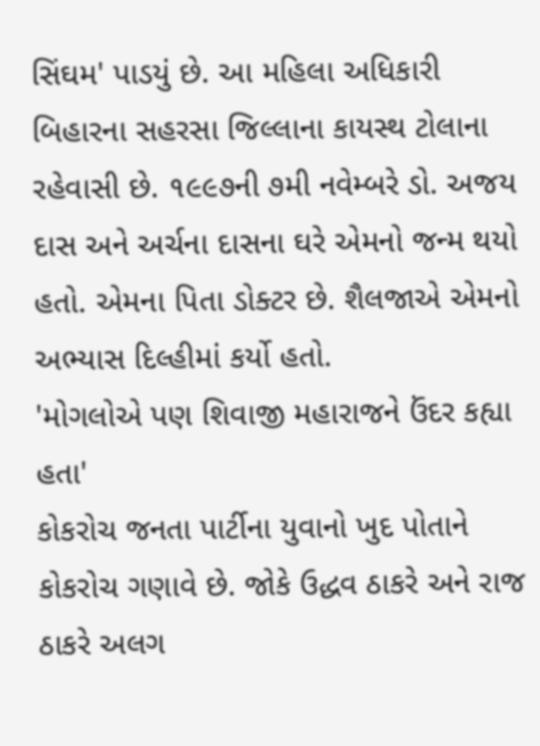સિંઘમ' પાડયું છે. આ મહિલા અધિકારી બિહારના સહરસા જિલ્લાના કાયસ્થ ટોલાના રહેવાસી છે. ૧૯૯૭ની ૭મી નવેમ્બરે ડો. અજય દાસ અને અર્ચના દાસના ઘરે એમનો જન્મ થયો હતો. એમના પિતા ડોક્ટર છે. શૈલજાએ એમનો અભ્યાસ દિલ્હીમાં કર્યો હતો.
'મોગલોએ પણ શિવાજી મહારાજને ઉંદર કહ્યા હતા'
કોકરોચ જનતા પાર્ટીના યુવાનો ખુદ પોતાને કોકરોચ ગણાવે છે. જોકે ઉદ્ધવ ઠાકરે અને રાજ ઠાકરે અલગ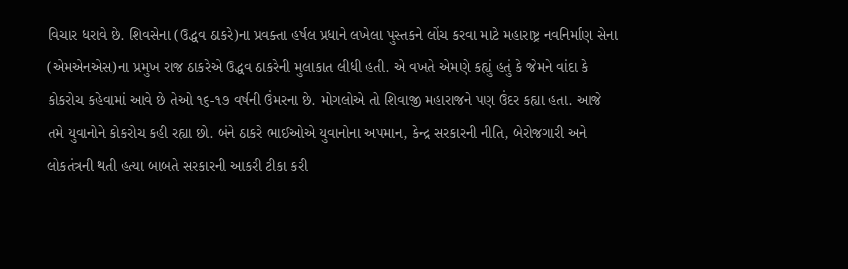વિચાર ધરાવે છે. શિવસેના (ઉદ્ધવ ઠાકરે)ના પ્રવક્તા હર્ષલ પ્રધાને લખેલા પુસ્તકને લોંચ કરવા માટે મહારાષ્ટ્ર નવનિર્માણ સેના (એમએનએસ)ના પ્રમુખ રાજ ઠાકરેએ ઉદ્ધવ ઠાકરેની મુલાકાત લીધી હતી. એ વખતે એમણે કહ્યું હતું કે જેમને વાંદા કે કોકરોચ કહેવામાં આવે છે તેઓ ૧૬-૧૭ વર્ષની ઉંમરના છે. મોગલોએ તો શિવાજી મહારાજને પણ ઉંદર કહ્યા હતા. આજે તમે યુવાનોને કોકરોચ કહી રહ્યા છો. બંને ઠાકરે ભાઈઓએ યુવાનોના અપમાન, કેન્દ્ર સરકારની નીતિ, બેરોજગારી અને લોકતંત્રની થતી હત્યા બાબતે સરકારની આકરી ટીકા કરી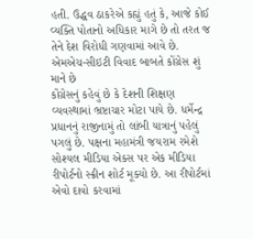હતી. ઉદ્ધવ ઠાકરેએ કહ્યું હતું કે, આજે કોઈ વ્યક્તિ પોતાનો અધિકાર માગે છે તો તરત જ તેને દેશ વિરોધી ગણવામાં આવે છે.
એમએચ-સીઇટી વિવાદ બાબતે કોંગ્રેસ શું માને છે
કોંગ્રેસનું કહેવું છે કે દેશની શિક્ષણ વ્યવસ્થામાં ભ્રષ્ટાચાર મોટા પાયે છે. ધર્મેન્દ્ર પ્રધાનનું રાજીનામું તો લાંબી યાત્રાનું પહેલું પગલું છે. પક્ષના મહામંત્રી જયરામ રમેશે સોશ્યલ મીડિયા એક્સ પર એક મીડિયા રીપોર્ટનો સ્ક્રીન શોર્ટ મૂક્યો છે. આ રીપોર્ટમાં એવો દાવો કરવામાં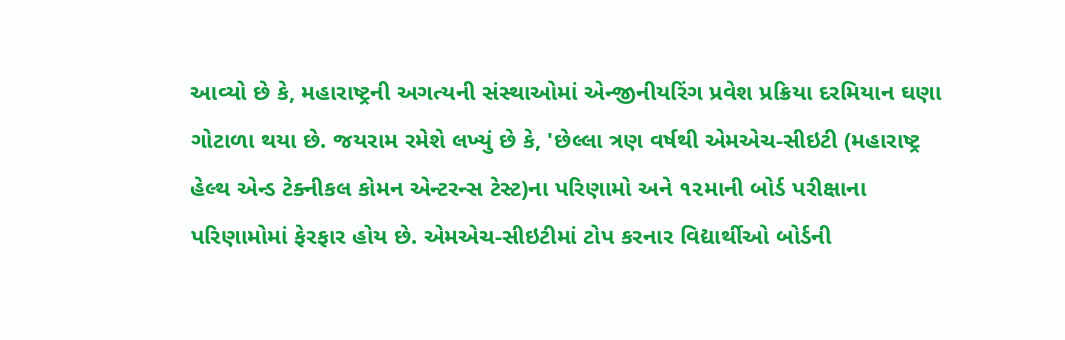આવ્યો છે કે, મહારાષ્ટ્રની અગત્યની સંસ્થાઓમાં એન્જીનીયરિંગ પ્રવેશ પ્રક્રિયા દરમિયાન ઘણા ગોટાળા થયા છે. જયરામ રમેશે લખ્યું છે કે, 'છેલ્લા ત્રણ વર્ષથી એમએચ-સીઇટી (મહારાષ્ટ્ર હેલ્થ એન્ડ ટેક્નીકલ કોમન એન્ટરન્સ ટેસ્ટ)ના પરિણામો અને ૧૨માની બોર્ડ પરીક્ષાના પરિણામોમાં ફેરફાર હોય છે. એમએચ-સીઇટીમાં ટોપ કરનાર વિદ્યાર્થીઓ બોર્ડની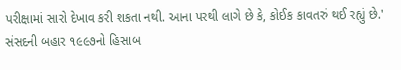પરીક્ષામાં સારો દેખાવ કરી શકતા નથી. આના પરથી લાગે છે કે, કોઈક કાવતરું થઈ રહ્યું છે.'
સંસદની બહાર ૧૯૯૭નો હિસાબ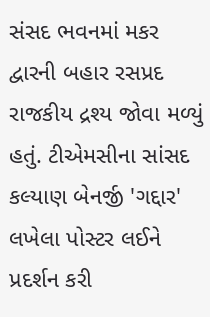સંસદ ભવનમાં મકર દ્વારની બહાર રસપ્રદ રાજકીય દ્રશ્ય જોવા મળ્યું હતું. ટીએમસીના સાંસદ કલ્યાણ બેનર્જી 'ગદ્દાર' લખેલા પોસ્ટર લઈને પ્રદર્શન કરી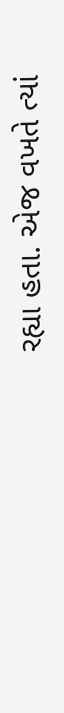રહ્યા હતા. એજ વખતે ત્યાં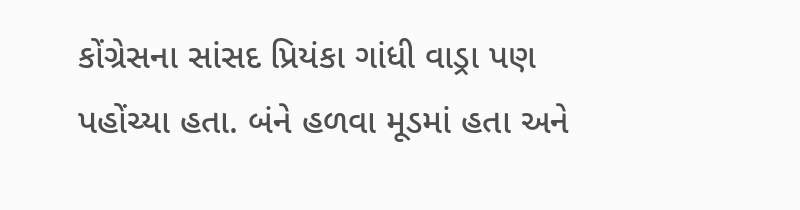કોંગ્રેસના સાંસદ પ્રિયંકા ગાંધી વાડ્રા પણ પહોંચ્યા હતા. બંને હળવા મૂડમાં હતા અને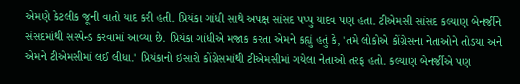એમણે કેટલીક જૂની વાતો યાદ કરી હતી. પ્રિયંકા ગાંધી સાથે અપક્ષ સાંસદ પપ્પુ યાદવ પણ હતા. ટીએમસી સાંસદ કલ્યાણ બેનર્જીને સંસદમાંથી સસ્પેન્ડ કરવામાં આવ્યા છે. પ્રિયંકા ગાંધીએ મજાક કરતા એમને કહ્યું હતું કે, 'તમે લોકોએ કોંગ્રેસના નેતાઓને તોડયા અને એમને ટીએમસીમાં લઈ લીધા.' પ્રિયંકાનો ઇસારો કોંગ્રેસમાંથી ટીએમસીમાં ગયેલા નેતાઓ તરફ હતો. કલ્યાણ બેનર્જીએ પણ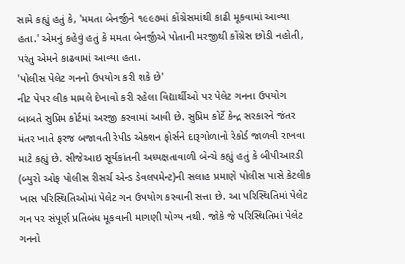સામે કહ્યું હતું કે, 'મમતા બેનર્જીને ૧૯૯૭માં કોંગ્રેસમાંથી કાઢી મૂકવામાં આવ્યા હતા.' એમનું કહેવું હતું કે મમતા બેનર્જીએ પોતાની મરજીથી કોંગ્રેસ છોડી નહોતી, પરંતુ એમને કાઢવામાં આવ્યા હતા.
'પોલીસ પેલેટ ગનનો ઉપયોગ કરી શકે છે'
નીટ પેપર લીક મામલે દેખાવો કરી રહેલા વિદ્યાર્થીઓ પર પેલેટ ગનના ઉપયોગ બાબતે સુપ્રિમ કોર્ટમાં અરજી કરવામાં આવી છે. સુપ્રિમ કોર્ટે કેન્દ્ર સરકારને જંતર મંતર ખાતે ફરજ બજાવતી રેપીડ એક્શન ફોર્સને દારૂગોળાનો રેકોર્ડ જાળવી રાખવા માટે કહ્યું છે. સીજેઆઇ સૂર્યકાંતની અધ્યક્ષતાવાળી બેન્ચે કહ્યું હતું કે બીપીઆરડી (બ્યુરો ઓફ પોલીસ રીસર્ચ એન્ડ ડેવલપમેન્ટ)ની સલાહ પ્રમાણે પોલીસ પાસે કેટલીક ખાસ પરિસ્થિતિઓમાં પેલેટ ગન ઉપયોગ કરવાની સત્તા છે. આ પરિસ્થિતિમાં પેલેટ ગન પર સંપૂર્ણ પ્રતિબંધ મૂકવાની માગણી યોગ્ય નથી. જોકે જે પરિસ્થિતિમાં પેલેટ ગનનો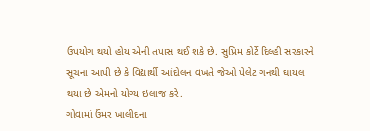ઉપયોગ થયો હોય એની તપાસ થઈ શકે છે. સુપ્રિમ કોર્ટે દિલ્હી સરકારને સૂચના આપી છે કે વિદ્યાર્થી આંદોલન વખતે જેઓ પેલેટ ગનથી ઘાયલ થયા છે એમનો યોગ્ય ઇલાજ કરે.
ગોવામાં ઉંમર ખાલીદના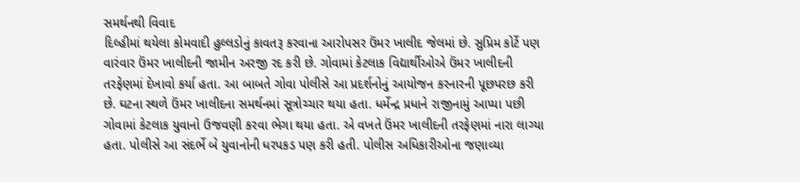સમર્થનથી વિવાદ
દિલ્હીમાં થયેલા કોમવાદી હુલ્લડોનું કાવતરૂ કરવાના આરોપસર ઉંમર ખાલીદ જેલમાં છે. સુપ્રિમ કોર્ટે પણ વારંવાર ઉંમર ખાલીદની જામીન અરજી રદ કરી છે. ગોવામાં કેટલાક વિદ્યાર્થીઓએ ઉંમર ખાલીદની તરફેણમાં દેખાવો કર્યા હતા. આ બાબતે ગોવા પોલીસે આ પ્રદર્શનોનું આયોજન કરનારની પૂછપરછ કરી છે. ઘટના સ્થળે ઉંમર ખાલીદના સમર્થનમાં સૂત્રોચ્ચાર થયા હતા. ધર્મેન્દ્ર પ્રધાને રાજીનામું આપ્યા પછી ગોવામાં કેટલાક યુવાનો ઉજવણી કરવા ભેગા થયા હતા. એ વખતે ઉંમર ખાલીદની તરફેણમાં નારા લાગ્યા હતા. પોલીસે આ સંદર્ભે બે યુવાનોની ધરપકડ પણ કરી હતી. પોલીસ અધિકારીઓના જણાવ્યા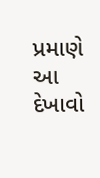પ્રમાણે આ દેખાવો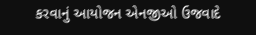કરવાનું આયોજન એનજીઓ ઉજવાદે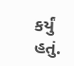કર્યું હતું.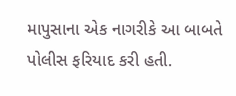માપુસાના એક નાગરીકે આ બાબતે પોલીસ ફરિયાદ કરી હતી.